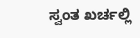ಸ್ವಂತ ಖರ್ಚಲ್ಲಿ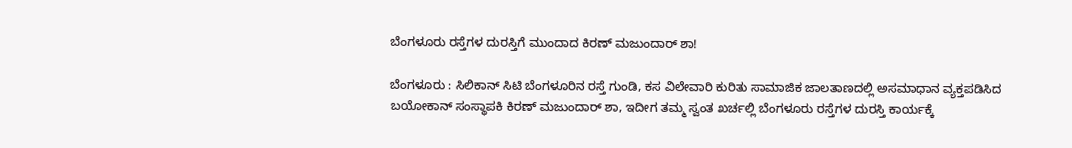ಬೆಂಗಳೂರು ರಸ್ತೆಗಳ ದುರಸ್ತಿಗೆ ಮುಂದಾದ ಕಿರಣ್‌ ಮಜುಂದಾರ್‌ ಶಾ!

ಬೆಂಗಳೂರು : ಸಿಲಿಕಾನ್ ಸಿಟಿ ಬೆಂಗಳೂರಿನ ರಸ್ತೆ ಗುಂಡಿ, ಕಸ ವಿಲೇವಾರಿ ಕುರಿತು ಸಾಮಾಜಿಕ ಜಾಲತಾಣದಲ್ಲಿ ಅಸಮಾಧಾನ ವ್ಯಕ್ತಪಡಿಸಿದ ಬಯೋಕಾನ್ ಸಂಸ್ಥಾಪಕಿ ಕಿರಣ್ ಮಜುಂದಾರ್ ಶಾ, ಇದೀಗ ತಮ್ಮ ಸ್ವಂತ ಖರ್ಚಲ್ಲಿ ಬೆಂಗಳೂರು ರಸ್ತೆಗಳ ದುರಸ್ತಿ ಕಾರ್ಯಕ್ಕೆ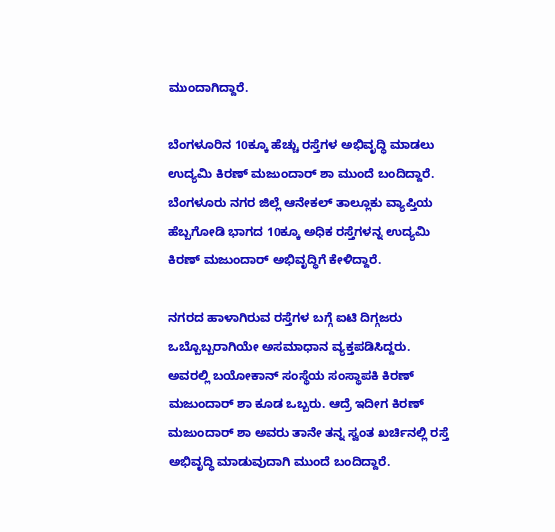ಮುಂದಾಗಿದ್ದಾರೆ.

ಬೆಂಗಳೂರಿನ 10ಕ್ಕೂ ಹೆಚ್ಚು ರಸ್ತೆಗಳ ಅಭಿವೃದ್ಧಿ ಮಾಡಲು ಉದ್ಯಮಿ ಕಿರಣ್ ಮಜುಂದಾರ್ ಶಾ ಮುಂದೆ ಬಂದಿದ್ದಾರೆ. ಬೆಂಗಳೂರು ನಗರ ಜಿಲ್ಲೆ ಆನೇಕಲ್ ತಾಲ್ಲೂಕು ವ್ಯಾಪ್ತಿಯ ಹೆಬ್ಬಗೋಡಿ ಭಾಗದ 10ಕ್ಕೂ ಅಧಿಕ ರಸ್ತೆಗಳನ್ನ ಉದ್ಯಮಿ ಕಿರಣ್ ಮಜುಂದಾರ್ ಅಭಿವೃದ್ಧಿಗೆ ಕೇಳಿದ್ದಾರೆ.

ನಗರದ ಹಾಳಾಗಿರುವ ರಸ್ತೆಗಳ ಬಗ್ಗೆ ಐಟಿ ದಿಗ್ಗಜರು ಒಬ್ಬೊಬ್ಬರಾಗಿಯೇ ಅಸಮಾಧಾನ ವ್ಯಕ್ತಪಡಿಸಿದ್ದರು. ಅವರಲ್ಲಿ ಬಯೋಕಾನ್ ಸಂಸ್ಥೆಯ ಸಂಸ್ಥಾಪಕಿ ಕಿರಣ್ ಮಜುಂದಾರ್ ಶಾ ಕೂಡ ಒಬ್ಬರು. ಆದ್ರೆ ಇದೀಗ ಕಿರಣ್ ಮಜುಂದಾರ್ ಶಾ ಅವರು ತಾನೇ ತನ್ನ ಸ್ವಂತ ಖರ್ಚಿನಲ್ಲಿ ರಸ್ತೆ ಅಭಿವೃದ್ಧಿ ಮಾಡುವುದಾಗಿ ಮುಂದೆ ಬಂದಿದ್ದಾರೆ.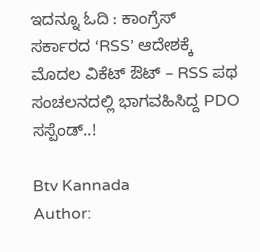ಇದನ್ನೂ ಓದಿ : ಕಾಂಗ್ರೆಸ್ ಸರ್ಕಾರದ ‘RSS’ ಆದೇಶಕ್ಕೆ ಮೊದಲ ವಿಕೆಟ್ ಔಟ್ – RSS ಪಥ ಸಂಚಲನದಲ್ಲಿ ಭಾಗವಹಿಸಿದ್ದ PDO ಸಸ್ಪೆಂಡ್..!

Btv Kannada
Author: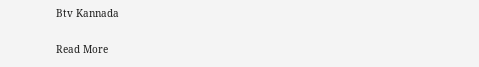Btv Kannada

Read More